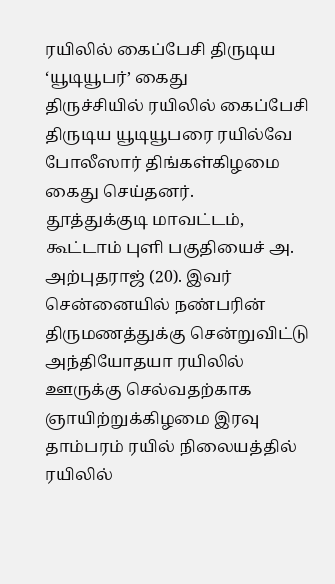ரயிலில் கைப்பேசி திருடிய ‘யூடியூபர்’ கைது
திருச்சியில் ரயிலில் கைப்பேசி திருடிய யூடியூபரை ரயில்வே போலீஸார் திங்கள்கிழமை கைது செய்தனர்.
தூத்துக்குடி மாவட்டம், கூட்டாம் புளி பகுதியைச் அ. அற்புதராஜ் (20). இவர் சென்னையில் நண்பரின் திருமணத்துக்கு சென்றுவிட்டு அந்தியோதயா ரயிலில் ஊருக்கு செல்வதற்காக ஞாயிற்றுக்கிழமை இரவு தாம்பரம் ரயில் நிலையத்தில் ரயிலில்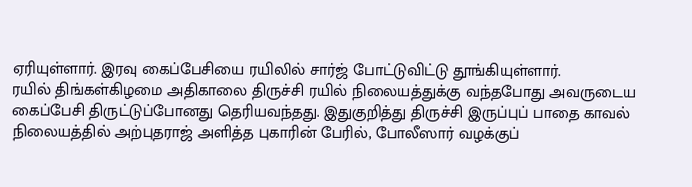ஏரியுள்ளார். இரவு கைப்பேசியை ரயிலில் சார்ஜ் போட்டுவிட்டு தூங்கியுள்ளார்.
ரயில் திங்கள்கிழமை அதிகாலை திருச்சி ரயில் நிலையத்துக்கு வந்தபோது அவருடைய கைப்பேசி திருட்டுப்போனது தெரியவந்தது. இதுகுறித்து திருச்சி இருப்புப் பாதை காவல் நிலையத்தில் அற்புதராஜ் அளித்த புகாரின் பேரில், போலீஸார் வழக்குப்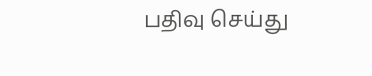பதிவு செய்து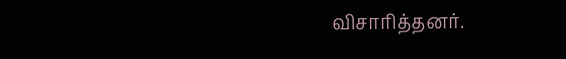விசாரித்தனர்.